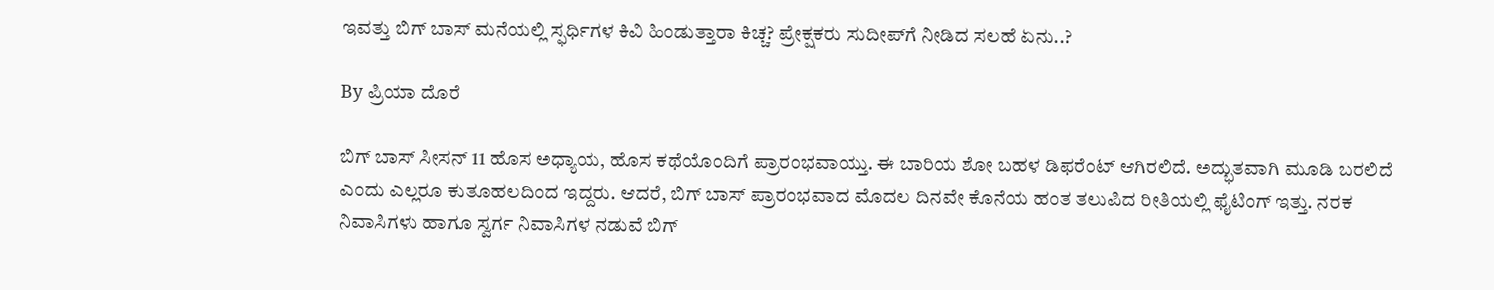ಇವತ್ತು ಬಿಗ್ ಬಾಸ್ ಮನೆಯಲ್ಲಿ ಸ್ಫರ್ಧಿಗಳ ಕಿವಿ ಹಿಂಡುತ್ತಾರಾ ಕಿಚ್ಚ? ಪ್ರೇಕ್ಷಕರು ಸುದೀಪ್‌ಗೆ ನೀಡಿದ ಸಲಹೆ ಏನು..?

By ಪ್ರಿಯಾ ದೊರೆ

ಬಿಗ್ ಬಾಸ್ ಸೀಸನ್ 11 ಹೊಸ ಅಧ್ಯಾಯ, ಹೊಸ ಕಥೆಯೊಂದಿಗೆ ಪ್ರಾರಂಭವಾಯ್ತು. ಈ ಬಾರಿಯ ಶೋ ಬಹಳ ಡಿಫರೆಂಟ್ ಆಗಿರಲಿದೆ. ಅದ್ಭುತವಾಗಿ ಮೂಡಿ ಬರಲಿದೆ ಎಂದು ಎಲ್ಲರೂ ಕುತೂಹಲದಿಂದ ಇದ್ದರು. ಆದರೆ, ಬಿಗ್ ಬಾಸ್ ಪ್ರಾರಂಭವಾದ ಮೊದಲ ದಿನವೇ ಕೊನೆಯ ಹಂತ ತಲುಪಿದ ರೀತಿಯಲ್ಲಿ ಫೈಟಿಂಗ್ ಇತ್ತು. ನರಕ ನಿವಾಸಿಗಳು ಹಾಗೂ ಸ್ವರ್ಗ ನಿವಾಸಿಗಳ ನಡುವೆ ಬಿಗ್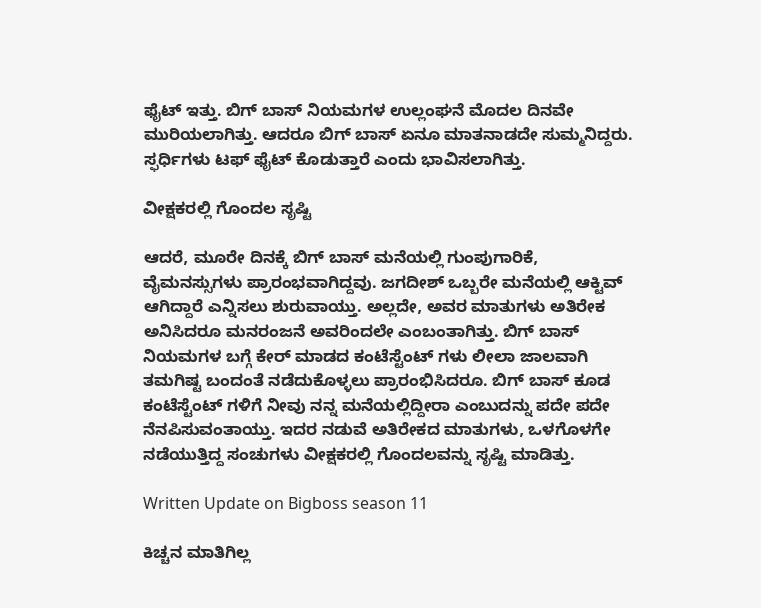ಫೈಟ್ ಇತ್ತು. ಬಿಗ್ ಬಾಸ್ ನಿಯಮಗಳ ಉಲ್ಲಂಘನೆ ಮೊದಲ ದಿನವೇ ಮುರಿಯಲಾಗಿತ್ತು. ಆದರೂ ಬಿಗ್ ಬಾಸ್ ಏನೂ ಮಾತನಾಡದೇ ಸುಮ್ಮನಿದ್ದರು. ಸ್ಫರ್ಧಿಗಳು ಟಫ್ ಫೈಟ್ ಕೊಡುತ್ತಾರೆ ಎಂದು ಭಾವಿಸಲಾಗಿತ್ತು.

ವೀಕ್ಷಕರಲ್ಲಿ ಗೊಂದಲ ಸೃಷ್ಟಿ

ಆದರೆ, ಮೂರೇ ದಿನಕ್ಕೆ ಬಿಗ್ ಬಾಸ್ ಮನೆಯಲ್ಲಿ ಗುಂಪುಗಾರಿಕೆ, ವೈಮನಸ್ಸುಗಳು ಪ್ರಾರಂಭವಾಗಿದ್ದವು. ಜಗದೀಶ್ ಒಬ್ಬರೇ ಮನೆಯಲ್ಲಿ ಆಕ್ಟಿವ್ ಆಗಿದ್ದಾರೆ ಎನ್ನಿಸಲು ಶುರುವಾಯ್ತು. ಅಲ್ಲದೇ, ಅವರ ಮಾತುಗಳು ಅತಿರೇಕ ಅನಿಸಿದರೂ ಮನರಂಜನೆ ಅವರಿಂದಲೇ ಎಂಬಂತಾಗಿತ್ತು. ಬಿಗ್ ಬಾಸ್ ನಿಯಮಗಳ ಬಗ್ಗೆ ಕೇರ್ ಮಾಡದ ಕಂಟೆಸ್ಟೆಂಟ್ ಗಳು ಲೀಲಾ ಜಾಲವಾಗಿ ತಮಗಿಷ್ಟ ಬಂದಂತೆ ನಡೆದುಕೊಳ್ಳಲು ಪ್ರಾರಂಭಿಸಿದರೂ. ಬಿಗ್ ಬಾಸ್ ಕೂಡ ಕಂಟೆಸ್ಟೆಂಟ್ ಗಳಿಗೆ ನೀವು ನನ್ನ ಮನೆಯಲ್ಲಿದ್ದೀರಾ ಎಂಬುದನ್ನು ಪದೇ ಪದೇ ನೆನಪಿಸುವಂತಾಯ್ತು. ಇದರ ನಡುವೆ ಅತಿರೇಕದ ಮಾತುಗಳು, ಒಳಗೊಳಗೇ ನಡೆಯುತ್ತಿದ್ದ ಸಂಚುಗಳು ವೀಕ್ಷಕರಲ್ಲಿ ಗೊಂದಲವನ್ನು ಸೃಷ್ಟಿ ಮಾಡಿತ್ತು.

Written Update on Bigboss season 11

ಕಿಚ್ಚನ ಮಾತಿಗಿಲ್ಲ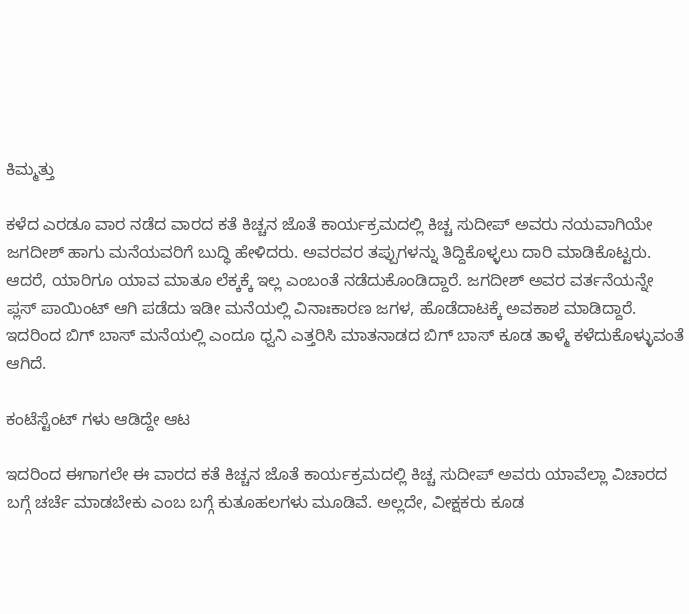ಕಿಮ್ಮತ್ತು

ಕಳೆದ ಎರಡೂ ವಾರ ನಡೆದ ವಾರದ ಕತೆ ಕಿಚ್ಚನ ಜೊತೆ ಕಾರ್ಯಕ್ರಮದಲ್ಲಿ ಕಿಚ್ಚ ಸುದೀಪ್ ಅವರು ನಯವಾಗಿಯೇ ಜಗದೀಶ್ ಹಾಗು ಮನೆಯವರಿಗೆ ಬುದ್ಧಿ ಹೇಳಿದರು. ಅವರವರ ತಪ್ಪುಗಳನ್ನು ತಿದ್ದಿಕೊಳ್ಳಲು ದಾರಿ ಮಾಡಿಕೊಟ್ಟರು. ಆದರೆ, ಯಾರಿಗೂ ಯಾವ ಮಾತೂ ಲೆಕ್ಕಕ್ಕೆ ಇಲ್ಲ ಎಂಬಂತೆ ನಡೆದುಕೊಂಡಿದ್ದಾರೆ. ಜಗದೀಶ್ ಅವರ ವರ್ತನೆಯನ್ನೇ ಪ್ಲಸ್ ಪಾಯಿಂಟ್ ಆಗಿ ಪಡೆದು ಇಡೀ ಮನೆಯಲ್ಲಿ ವಿನಾಃಕಾರಣ ಜಗಳ, ಹೊಡೆದಾಟಕ್ಕೆ ಅವಕಾಶ ಮಾಡಿದ್ದಾರೆ. ಇದರಿಂದ ಬಿಗ್ ಬಾಸ್ ಮನೆಯಲ್ಲಿ ಎಂದೂ ಧ್ವನಿ ಎತ್ತರಿಸಿ ಮಾತನಾಡದ ಬಿಗ್ ಬಾಸ್ ಕೂಡ ತಾಳ್ಮೆ ಕಳೆದುಕೊಳ್ಳುವಂತೆ ಆಗಿದೆ.

ಕಂಟೆಸ್ಟೆಂಟ್ ಗಳು ಆಡಿದ್ದೇ ಆಟ

ಇದರಿಂದ ಈಗಾಗಲೇ ಈ ವಾರದ ಕತೆ ಕಿಚ್ಚನ ಜೊತೆ ಕಾರ್ಯಕ್ರಮದಲ್ಲಿ ಕಿಚ್ಚ ಸುದೀಪ್ ಅವರು ಯಾವೆಲ್ಲಾ ವಿಚಾರದ ಬಗ್ಗೆ ಚರ್ಚೆ ಮಾಡಬೇಕು ಎಂಬ ಬಗ್ಗೆ ಕುತೂಹಲಗಳು ಮೂಡಿವೆ. ಅಲ್ಲದೇ, ವೀಕ್ಷಕರು ಕೂಡ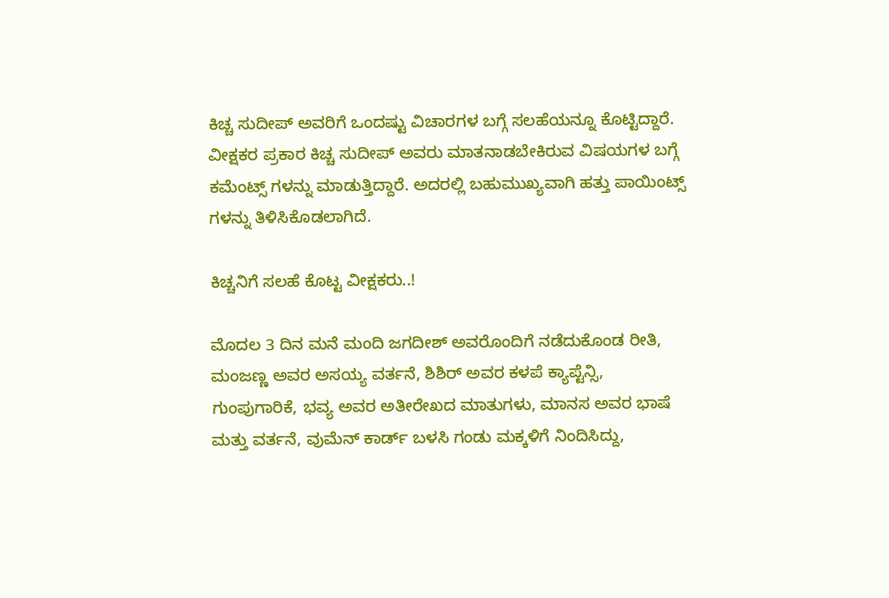ಕಿಚ್ಚ ಸುದೀಪ್ ಅವರಿಗೆ ಒಂದಷ್ಟು ವಿಚಾರಗಳ ಬಗ್ಗೆ ಸಲಹೆಯನ್ನೂ ಕೊಟ್ಟಿದ್ದಾರೆ. ವೀಕ್ಷಕರ ಪ್ರಕಾರ ಕಿಚ್ಚ ಸುದೀಪ್ ಅವರು ಮಾತನಾಡಬೇಕಿರುವ ವಿಷಯಗಳ ಬಗ್ಗೆ ಕಮೆಂಟ್ಸ್ ಗಳನ್ನು ಮಾಡುತ್ತಿದ್ದಾರೆ. ಅದರಲ್ಲಿ ಬಹುಮುಖ್ಯವಾಗಿ ಹತ್ತು ಪಾಯಿಂಟ್ಸ್ ಗಳನ್ನು ತಿಳಿಸಿಕೊಡಲಾಗಿದೆ.

ಕಿಚ್ಚನಿಗೆ ಸಲಹೆ ಕೊಟ್ಟ ವೀಕ್ಷಕರು..!

ಮೊದಲ 3 ದಿನ ಮನೆ ಮಂದಿ ಜಗದೀಶ್ ಅವರೊಂದಿಗೆ ನಡೆದುಕೊಂಡ ರೀತಿ, ಮಂಜಣ್ಣ ಅವರ ಅಸಯ್ಯ ವರ್ತನೆ, ಶಿಶಿರ್ ಅವರ ಕಳಪೆ ಕ್ಯಾಪ್ಟೆನ್ಸಿ, ಗುಂಪುಗಾರಿಕೆ, ಭವ್ಯ ಅವರ ಅತೀರೇಖದ ಮಾತುಗಳು, ಮಾನಸ ಅವರ ಭಾಷೆ ಮತ್ತು ವರ್ತನೆ, ವುಮೆನ್ ಕಾರ್ಡ್ ಬಳಸಿ ಗಂಡು ಮಕ್ಕಳಿಗೆ ನಿಂದಿಸಿದ್ದು,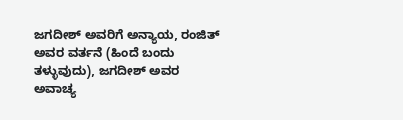ಜಗದೀಶ್ ಅವರಿಗೆ ಅನ್ಯಾಯ, ರಂಜಿತ್ ಅವರ ವರ್ತನೆ (ಹಿಂದೆ ಬಂದು ತಳ್ಳುವುದು), ಜಗದೀಶ್ ಅವರ ಅವಾಚ್ಯ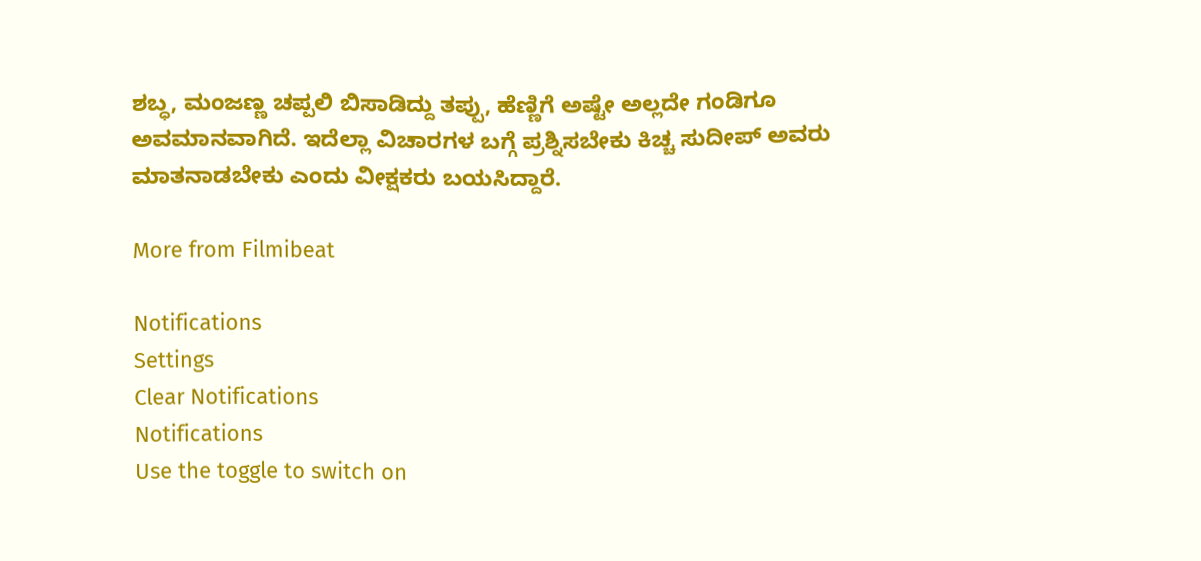ಶಬ್ಧ, ಮಂಜಣ್ಣ ಚಪ್ಪಲಿ ಬಿಸಾಡಿದ್ದು ತಪ್ಪು, ಹೆಣ್ಣಿಗೆ ಅಷ್ಟೇ ಅಲ್ಲದೇ ಗಂಡಿಗೂ ಅವಮಾನವಾಗಿದೆ. ಇದೆಲ್ಲಾ ವಿಚಾರಗಳ ಬಗ್ಗೆ ಪ್ರಶ್ನಿಸಬೇಕು ಕಿಚ್ಚ ಸುದೀಪ್ ಅವರು ಮಾತನಾಡಬೇಕು ಎಂದು ವೀಕ್ಷಕರು ಬಯಸಿದ್ದಾರೆ.

More from Filmibeat

Notifications
Settings
Clear Notifications
Notifications
Use the toggle to switch on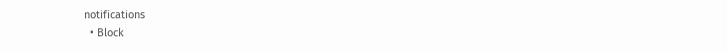notifications
  • Block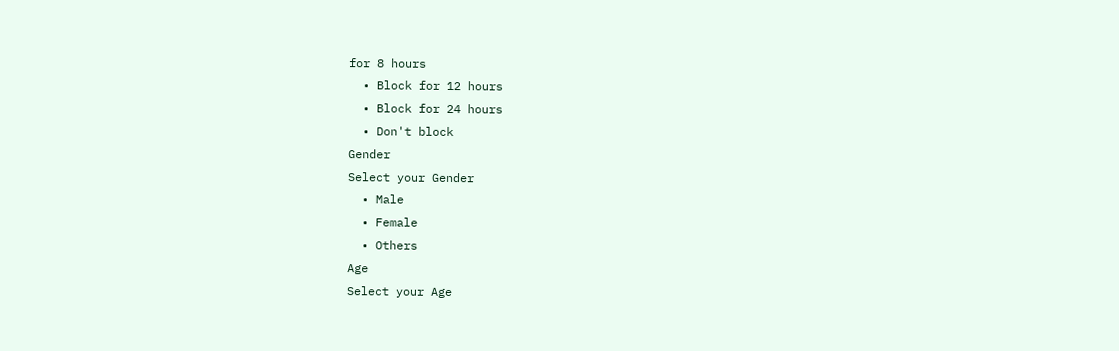for 8 hours
  • Block for 12 hours
  • Block for 24 hours
  • Don't block
Gender
Select your Gender
  • Male
  • Female
  • Others
Age
Select your Age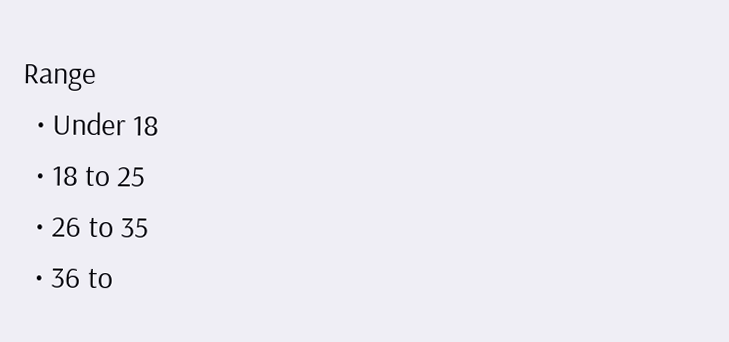Range
  • Under 18
  • 18 to 25
  • 26 to 35
  • 36 to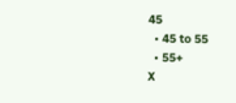45
  • 45 to 55
  • 55+
X